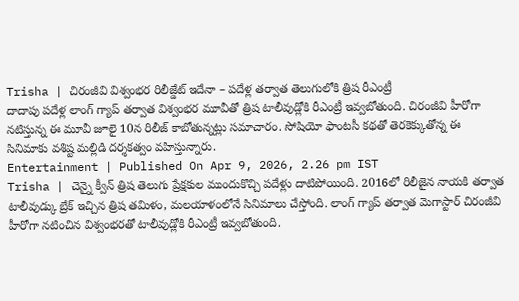Trisha | చిరంజీవి విశ్వంభర రిలీజ్డేట్ ఇదేనా – పదేళ్ల తర్వాత తెలుగులోకి త్రిష రీఎంట్రీ
దాదాపు పదేళ్ల లాంగ్ గ్యాప్ తర్వాత విశ్వంభర మూవీతో త్రిష టాలీవుడ్లోకి రీఎంట్రీ ఇవ్వబోతుంది. చిరంజీవి హీరోగా నటిస్తున్న ఈ మూవీ జూలై 10న రిలీజ్ కాబోతున్నట్లు సమాచారం. సోషియో ఫాంటసీ కథతో తెరకెక్కుతోన్న ఈ సినిమాకు వశిష్ట మల్లిడి దర్శకత్వం వహిస్తున్నారు.
Entertainment | Published On Apr 9, 2026, 2.26 pm IST
Trisha | చెన్నై క్వీన్ త్రిష తెలుగు ప్రేక్షకుల ముందుకొచ్చి పదేళ్లు దాటిపోయింది. 2016లో రిలీజైన నాయకి తర్వాత టాలీవుడ్కు బ్రేక్ ఇచ్చిన త్రిష తమిళం, మలయాళంలోనే సినిమాలు చేస్తోంది. లాంగ్ గ్యాప్ తర్వాత మెగాస్టార్ చిరంజీవి హీరోగా నటించిన విశ్వంభరతో టాలీవుడ్లోకి రీఎంట్రీ ఇవ్వబోతుంది.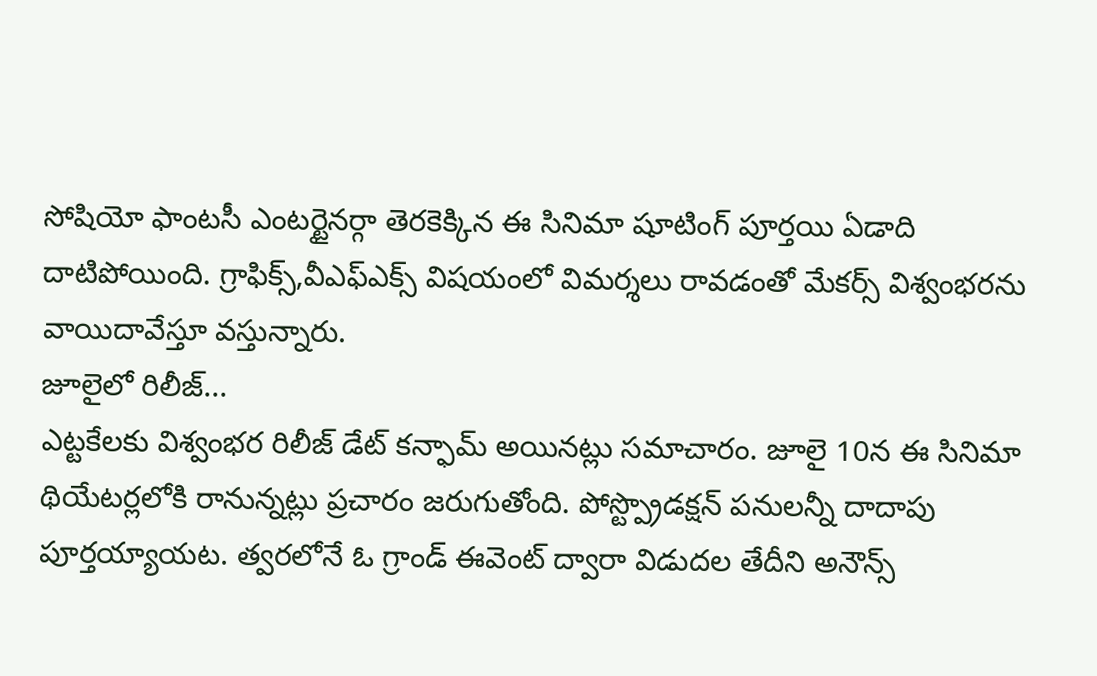సోషియో ఫాంటసీ ఎంటర్టైనర్గా తెరకెక్కిన ఈ సినిమా షూటింగ్ పూర్తయి ఏడాది దాటిపోయింది. గ్రాఫిక్స్,వీఎఫ్ఎక్స్ విషయంలో విమర్శలు రావడంతో మేకర్స్ విశ్వంభరను వాయిదావేస్తూ వస్తున్నారు.
జూలైలో రిలీజ్...
ఎట్టకేలకు విశ్వంభర రిలీజ్ డేట్ కన్ఫామ్ అయినట్లు సమాచారం. జూలై 10న ఈ సినిమా థియేటర్లలోకి రానున్నట్లు ప్రచారం జరుగుతోంది. పోస్ట్ప్రొడక్షన్ పనులన్నీ దాదాపు పూర్తయ్యాయట. త్వరలోనే ఓ గ్రాండ్ ఈవెంట్ ద్వారా విడుదల తేదీని అనౌన్స్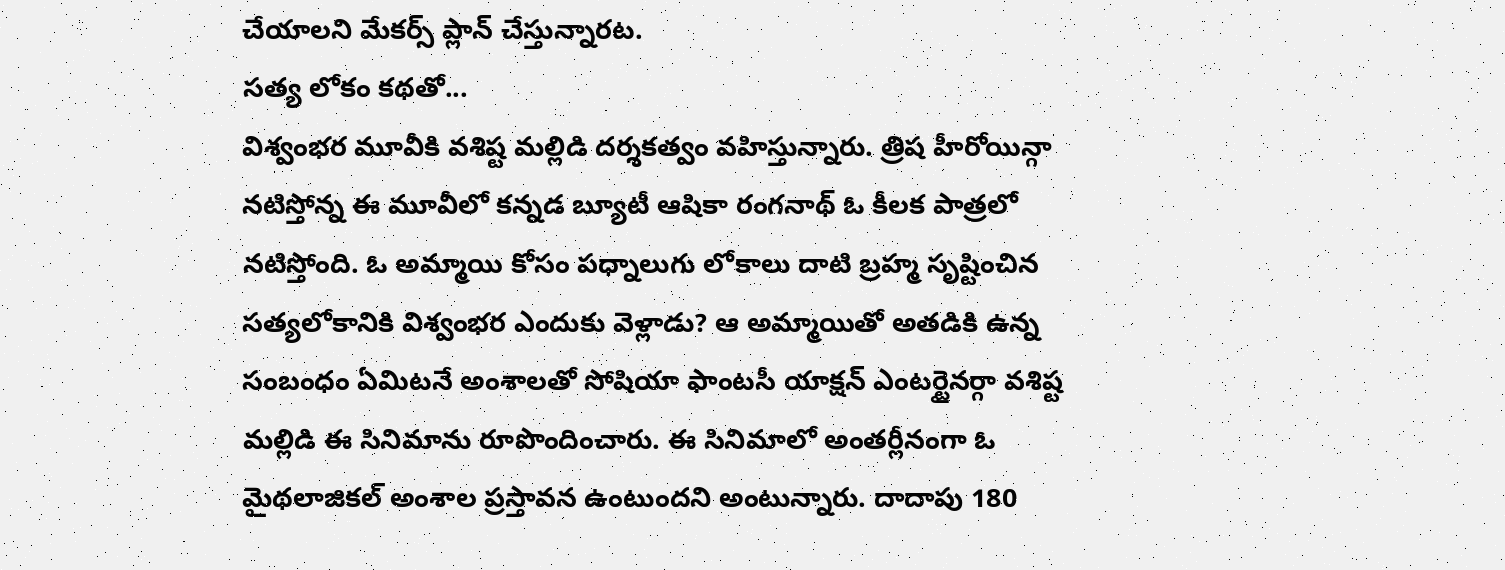చేయాలని మేకర్స్ ప్లాన్ చేస్తున్నారట.
సత్య లోకం కథతో...
విశ్వంభర మూవీకి వశిష్ట మల్లిడి దర్శకత్వం వహిస్తున్నారు. త్రిష హీరోయిన్గా నటిస్తోన్న ఈ మూవీలో కన్నడ బ్యూటీ ఆషికా రంగనాథ్ ఓ కీలక పాత్రలో నటిస్తోంది. ఓ అమ్మాయి కోసం పధ్నాలుగు లోకాలు దాటి బ్రహ్మ సృష్టించిన సత్యలోకానికి విశ్వంభర ఎందుకు వెళ్లాడు? ఆ అమ్మాయితో అతడికి ఉన్న సంబంధం ఏమిటనే అంశాలతో సోషియా ఫాంటసీ యాక్షన్ ఎంటర్టైనర్గా వశిష్ట మల్లిడి ఈ సినిమాను రూపొందించారు. ఈ సినిమాలో అంతర్లీనంగా ఓ మైథలాజికల్ అంశాల ప్రస్తావన ఉంటుందని అంటున్నారు. దాదాపు 180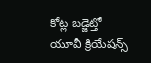కోట్ల బడ్జెట్తో యూవీ క్రియేషన్స్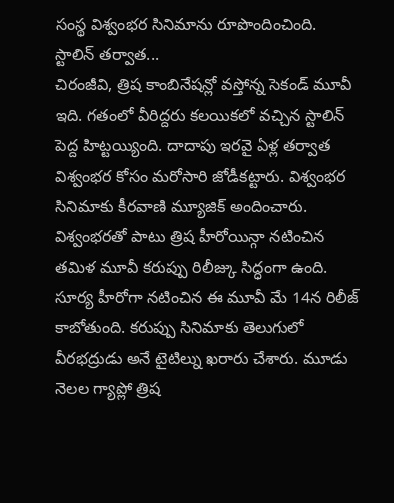సంస్థ విశ్వంభర సినిమాను రూపొందించింది.
స్టాలిన్ తర్వాత...
చిరంజీవి, త్రిష కాంబినేషన్లో వస్తోన్న సెకండ్ మూవీ ఇది. గతంలో వీరిద్దరు కలయికలో వచ్చిన స్టాలిన్ పెద్ద హిట్టయ్యింది. దాదాపు ఇరవై ఏళ్ల తర్వాత విశ్వంభర కోసం మరోసారి జోడీకట్టారు. విశ్వంభర సినిమాకు కీరవాణి మ్యూజిక్ అందించారు.
విశ్వంభరతో పాటు త్రిష హీరోయిన్గా నటించిన తమిళ మూవీ కరుప్పు రిలీజ్కు సిద్ధంగా ఉంది. సూర్య హీరోగా నటించిన ఈ మూవీ మే 14న రిలీజ్ కాబోతుంది. కరుప్పు సినిమాకు తెలుగులో వీరభద్రుడు అనే టైటిల్ను ఖరారు చేశారు. మూడు నెలల గ్యాప్లో త్రిష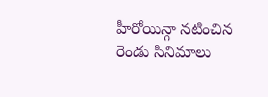హీరోయిన్గా నటించిన రెండు సినిమాలు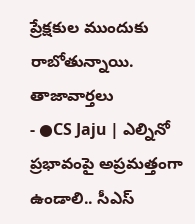ప్రేక్షకుల ముందుకు రాబోతున్నాయి.
తాజావార్తలు
- ●CS Jaju | ఎల్నినో ప్రభావంపై అప్రమత్తంగా ఉండాలి.. సీఎస్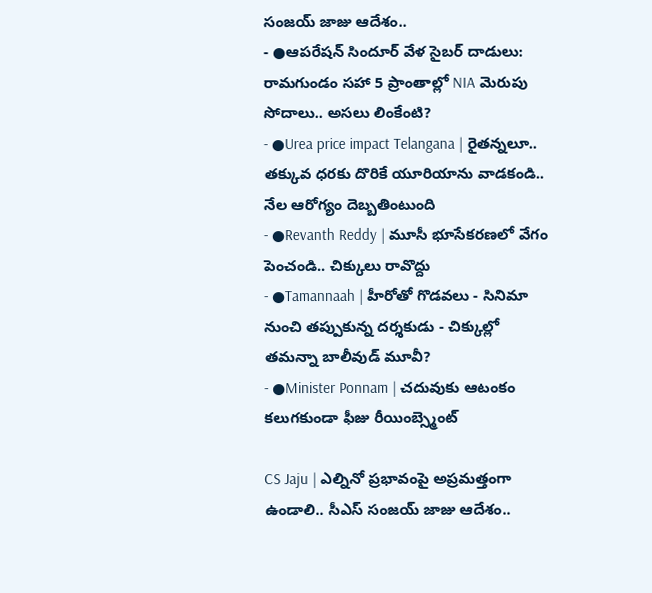సంజయ్ జాజు ఆదేశం..
- ●ఆపరేషన్ సిందూర్ వేళ సైబర్ దాడులు: రామగుండం సహా 5 ప్రాంతాల్లో NIA మెరుపు సోదాలు.. అసలు లింకేంటి?
- ●Urea price impact Telangana | రైతన్నలూ.. తక్కువ ధరకు దొరికే యూరియాను వాడకండి.. నేల ఆరోగ్యం దెబ్బతింటుంది
- ●Revanth Reddy | మూసీ భూసేకరణలో వేగం పెంచండి.. చిక్కులు రావొద్దు
- ●Tamannaah | హీరోతో గొడవలు - సినిమా నుంచి తప్పుకున్న దర్శకుడు - చిక్కుల్లో తమన్నా బాలీవుడ్ మూవీ?
- ●Minister Ponnam | చదువుకు ఆటంకం కలుగకుండా ఫీజు రీయింబ్స్మెంట్

CS Jaju | ఎల్నినో ప్రభావంపై అప్రమత్తంగా ఉండాలి.. సీఎస్ సంజయ్ జాజు ఆదేశం..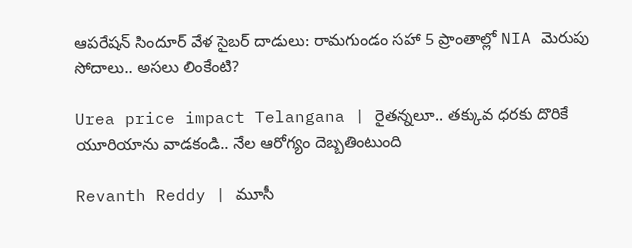ఆపరేషన్ సిందూర్ వేళ సైబర్ దాడులు: రామగుండం సహా 5 ప్రాంతాల్లో NIA మెరుపు సోదాలు.. అసలు లింకేంటి?

Urea price impact Telangana | రైతన్నలూ.. తక్కువ ధరకు దొరికే యూరియాను వాడకండి.. నేల ఆరోగ్యం దెబ్బతింటుంది

Revanth Reddy | మూసీ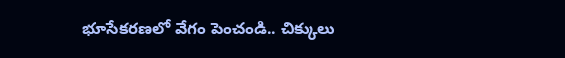భూసేకరణలో వేగం పెంచండి.. చిక్కులు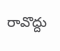రావొద్దు